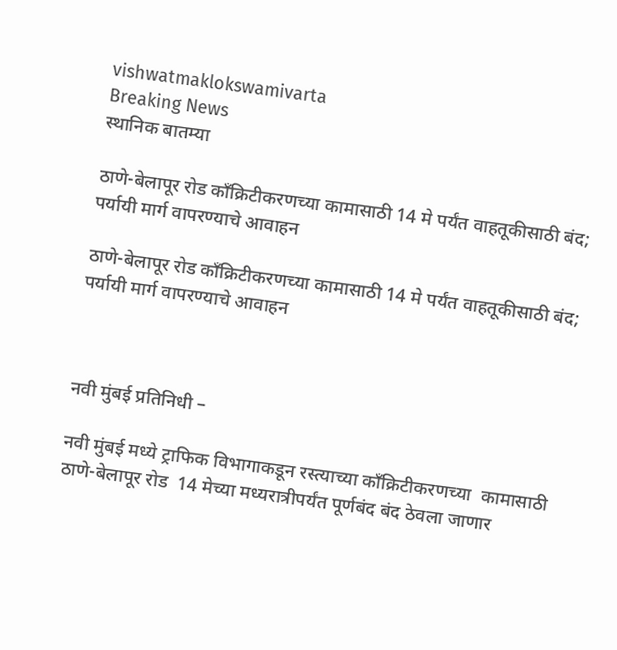vishwatmaklokswamivarta
Breaking News
स्थानिक बातम्या

ठाणे-बेलापूर रोड काँक्रिटीकरणच्या कामासाठी 14 मे पर्यंत वाहतूकीसाठी बंद; पर्यायी मार्ग वापरण्याचे आवाहन

ठाणे-बेलापूर रोड काँक्रिटीकरणच्या कामासाठी 14 मे पर्यंत वाहतूकीसाठी बंद; पर्यायी मार्ग वापरण्याचे आवाहन



नवी मुंबई प्रतिनिधी –

नवी मुंबई मध्ये ट्राफिक विभागाकडून रस्त्याच्या काँक्रिटीकरणच्या  कामासाठी ठाणे-बेलापूर रोड  14 मेच्या मध्यरात्रीपर्यंत पूर्णबंद बंद ठेवला जाणार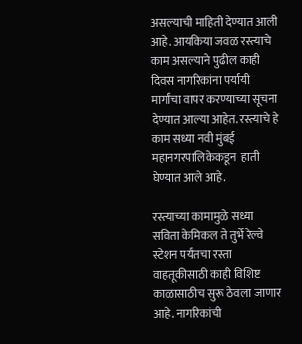असल्याची माहिती देण्यात आली आहे. आयकिया जवळ रस्त्याचे काम असल्याने पुढील काही दिवस नागरिकांना पर्यायी मार्गांचा वापर करण्याच्या सूचना देण्यात आल्या आहेत. रस्त्याचे हे काम सध्या नवी मुंबई महानगरपालिकेकडून  हाती घेण्यात आले आहे.

रस्त्याच्या कामामुळे सध्या सविता केमिकल ते तुर्भे रेल्वे स्टेशन पर्यंतचा रस्ता वाहतूकीसाठी काही विशिष्ट काळासाठीच सुरू ठेवला जाणार आहे. नागरिकांची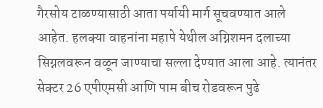गैरसोय टाळण्यासाठी आता पर्यायी मार्ग सूचवण्यात आले आहेत. हलक्या वाहनांना महापे येथील अग्निशमन दलाच्या सिग्नलवरून वळून जाण्याचा सल्ला देण्यात आला आहे. त्यानंतर सेक्टर 26 एपीएमसी आणि पाम बीच रोडवरून पुढे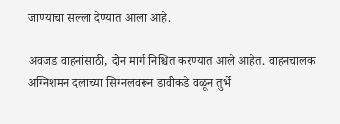जाण्याचा सल्ला देण्यात आला आहे.

अवजड वाहनांसाठी, दोन मार्ग निश्चित करण्यात आले आहेत. वाहनचालक अग्निशमन दलाच्या सिग्नलवरून डावीकडे वळून तुर्भे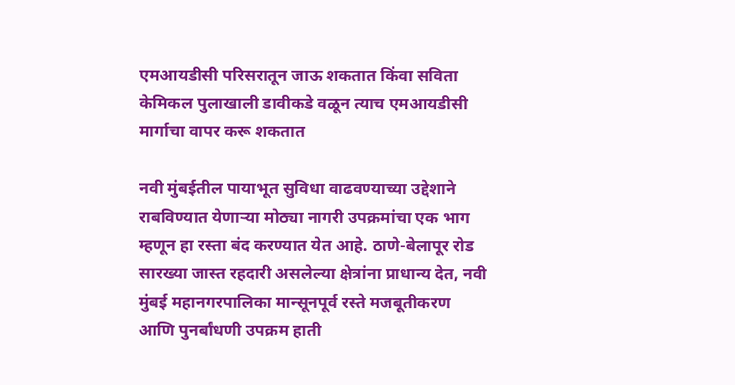एमआयडीसी परिसरातून जाऊ शकतात किंवा सविता केमिकल पुलाखाली डावीकडे वळून त्याच एमआयडीसी मार्गाचा वापर करू शकतात

नवी मुंबईतील पायाभूत सुविधा वाढवण्याच्या उद्देशाने राबविण्यात येणाऱ्या मोठ्या नागरी उपक्रमांचा एक भाग म्हणून हा रस्ता बंद करण्यात येत आहे. ठाणे-बेलापूर रोड सारख्या जास्त रहदारी असलेल्या क्षेत्रांना प्राधान्य देत, नवी मुंबई महानगरपालिका मान्सूनपूर्व रस्ते मजबूतीकरण आणि पुनर्बांधणी उपक्रम हाती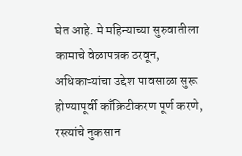घेत आहे. मे महिन्याच्या सुरुवातीला कामाचे वेळापत्रक ठरवून, अधिकाऱ्यांचा उद्देश पावसाळा सुरू होण्यापूर्वी काँक्रिटीकरण पूर्ण करणे, रस्त्यांचे नुकसान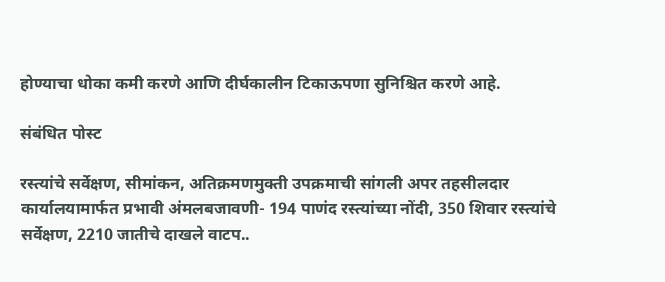होण्याचा धोका कमी करणे आणि दीर्घकालीन टिकाऊपणा सुनिश्चित करणे आहे.

संबंधित पोस्ट

रस्त्यांचे सर्वेक्षण, सीमांकन, अतिक्रमणमुक्ती उपक्रमाची सांगली अपर तहसीलदार कार्यालयामार्फत प्रभावी अंमलबजावणी- 194 पाणंद रस्त्यांच्या नोंदी, 350 शिवार रस्त्यांचे सर्वेक्षण, 2210 जातीचे दाखले वाटप..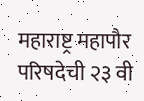महाराष्ट्र महापौर परिषदेची २३ वी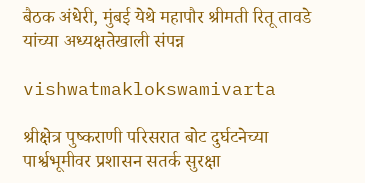बैठक अंधेरी, मुंबई येथे महापौर श्रीमती रितू तावडे यांच्या अध्यक्षतेखाली संपन्न

vishwatmaklokswamivarta

श्रीक्षेत्र पुष्कराणी परिसरात बोट दुर्घटनेच्या पार्श्वभूमीवर प्रशासन सतर्क सुरक्षा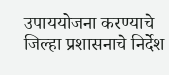उपाययोजना करण्याचे जिल्हा प्रशासनाचे निर्देश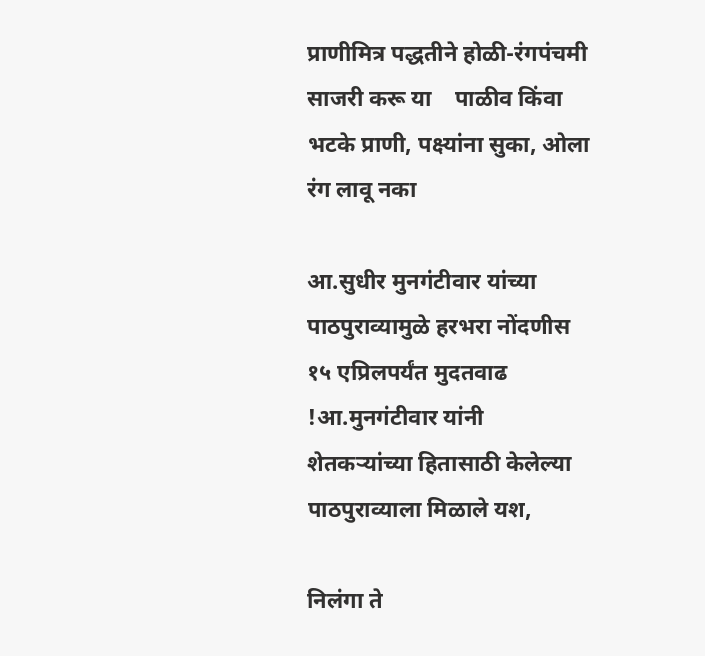प्राणीमित्र पद्धतीने होळी-रंगपंचमी साजरी करू या    पाळीव किंवा भटके प्राणी, पक्ष्यांना सुका, ओला रंग लावू नका

आ.सुधीर मुनगंटीवार यांच्या पाठपुराव्यामुळे हरभरा नोंदणीस १५ एप्रिलपर्यंत मुदतवाढ !आ.मुनगंटीवार यांनी शेतकऱ्यांच्या हितासाठी केलेल्या पाठपुराव्याला मिळाले यश,

निलंगा ते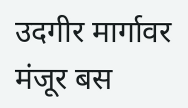उदगीर मार्गावर मंजूर बस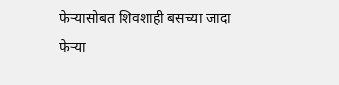फेऱ्यासोबत शिवशाही बसच्या जादा फेऱ्या